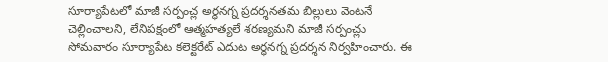సూర్యాపేటలో మాజీ సర్పంచ్ల అర్ధనగ్న ప్రదర్శనతమ బిల్లులు వెంటనే చెల్లించాలని, లేనిపక్షంలో ఆత్మహత్యలే శరణ్యమని మాజీ సర్పంచ్లు సోమవారం సూర్యాపేట కలెక్టరేట్ ఎదుట అర్ధనగ్న ప్రదర్శన నిర్వహించారు. ఈ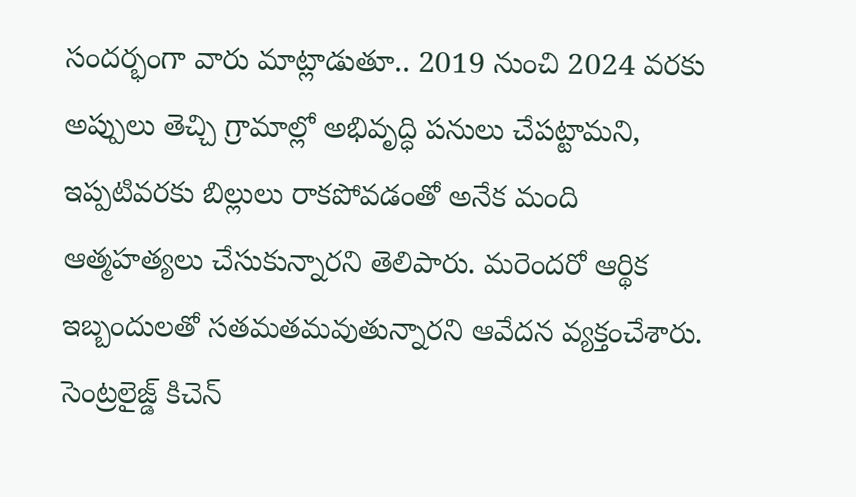సందర్భంగా వారు మాట్లాడుతూ.. 2019 నుంచి 2024 వరకు అప్పులు తెచ్చి గ్రామాల్లో అభివృద్ధి పనులు చేపట్టామని, ఇప్పటివరకు బిల్లులు రాకపోవడంతో అనేక మంది ఆత్మహత్యలు చేసుకున్నారని తెలిపారు. మరెందరో ఆర్థిక ఇబ్బందులతో సతమతమవుతున్నారని ఆవేదన వ్యక్తంచేశారు.
సెంట్రలైజ్డ్ కిచెన్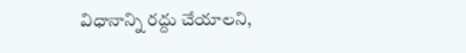విధానాన్ని రద్దు చేయాలని,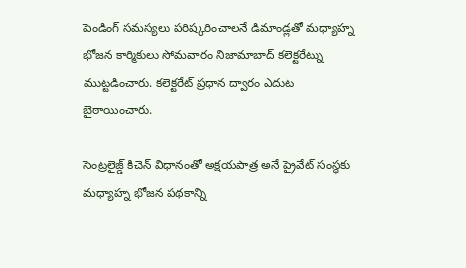పెండింగ్ సమస్యలు పరిష్కరించాలనే డిమాండ్లతో మధ్యాహ్న భోజన కార్మికులు సోమవారం నిజామాబాద్ కలెక్టరేట్ను ముట్టడించారు. కలెక్టరేట్ ప్రధాన ద్వారం ఎదుట బైఠాయించారు.

సెంట్రలైజ్డ్ కిచెన్ విధానంతో అక్షయపాత్ర అనే ప్రైవేట్ సంస్థకు మధ్యాహ్న భోజన పథకాన్ని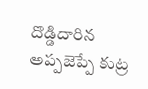దొడ్డిదారిన అప్పజెప్పే కుట్ర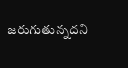జరుగుతున్నదని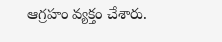ఆగ్రహం వ్యక్తం చేశారు.